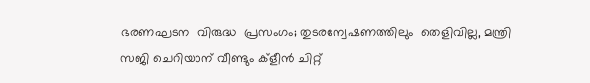ഭരണഘടന  വിരുദ്ധ  പ്രസംഗം; തുടരന്വേഷണത്തിലും  തെളിവില്ല, മന്ത്രി സജി ചെറിയാന് വീണ്ടും ക്ളീൻ ചിറ്റ്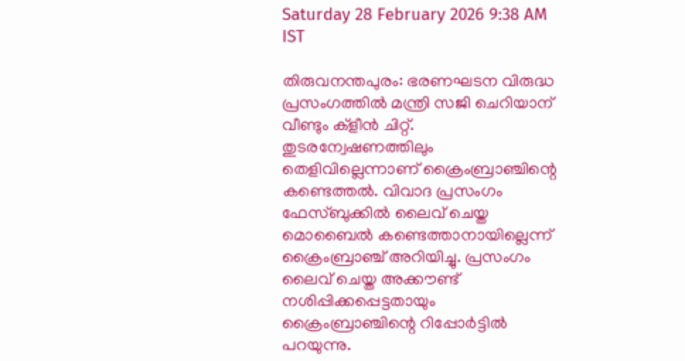Saturday 28 February 2026 9:38 AM IST

തിരുവനന്തപുരം: ഭരണഘടന വിരുദ്ധ പ്രസംഗത്തിൽ മന്ത്രി സജി ചെറിയാന് വീണ്ടും ക്ളീൻ ചിറ്റ്. തുടരന്വേഷണത്തിലും തെളിവില്ലെന്നാണ് ക്രൈംബ്രാഞ്ചിന്റെ കണ്ടെത്തൽ. വിവാദ പ്രസംഗം ഫേസ്‌ബുക്കിൽ ലൈവ് ചെയ്ത മൊബൈൽ കണ്ടെത്താനായില്ലെന്ന് ക്രൈംബ്രാഞ്ച് അറിയിച്ചു. പ്രസംഗം ലൈവ് ചെയ്ത അക്കൗണ്ട് നശിപ്പിക്കപ്പെട്ടതായും ക്രൈംബ്രാഞ്ചിന്റെ റിപ്പോർട്ടിൽ പറയുന്നു.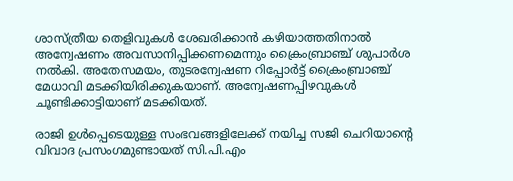ശാസ്‌ത്രീയ തെളിവുകൾ ശേഖരിക്കാൻ കഴിയാത്തതിനാൽ അന്വേഷണം അവസാനിപ്പിക്കണമെന്നും ക്രൈംബ്രാ‌ഞ്ച് ശുപാർശ നൽകി. അതേസമയം, തുടരന്വേഷണ റിപ്പോർട്ട് ക്രൈംബ്രാഞ്ച് മേധാവി മടക്കിയിരിക്കുകയാണ്. അന്വേഷണപ്പിഴവുകൾ ചൂണ്ടിക്കാട്ടിയാണ് മടക്കിയത്.

രാജി ഉൾപ്പെടെയുള്ള സംഭവങ്ങളിലേക്ക് നയിച്ച സജി ചെറിയാന്റെ വിവാദ പ്രസംഗമുണ്ടായത് സി.പി.എം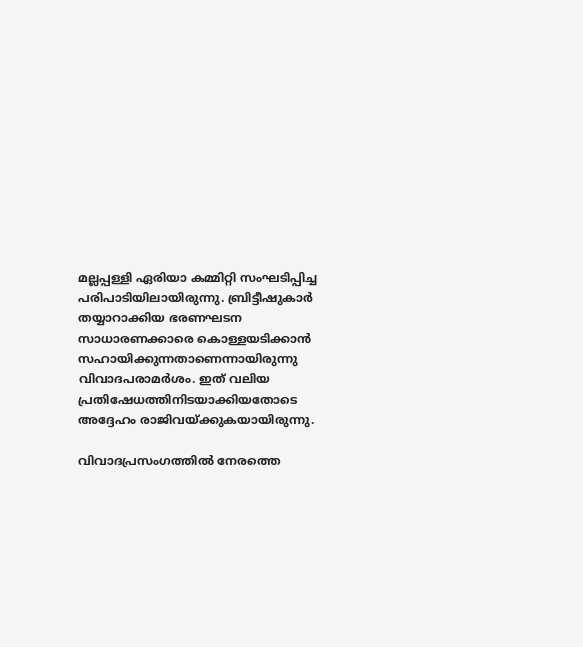മല്ലപ്പള്ളി ഏരിയാ കമ്മിറ്റി സംഘടിപ്പിച്ച പരിപാടിയിലായിരുന്നു. ബ്രിട്ടീഷുകാർ തയ്യാറാക്കിയ ഭരണഘടന സാധാരണക്കാരെ കൊള്ളയടിക്കാൻ സഹായിക്കുന്നതാണെന്നായിരുന്നു വിവാദപരാമർശം. ഇത് വലിയ പ്രതിഷേധത്തിനിടയാക്കിയതോടെ അദ്ദേഹം രാജിവയ്ക്കുകയായിരുന്നു.

വിവാദപ്രസംഗത്തിൽ നേരത്തെ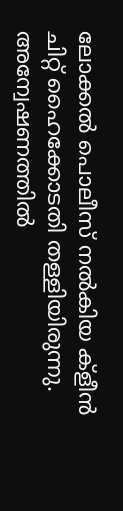ലോക്കൽ പൊലീസ് നൽകിയ ക്ളീൻ ചിറ്റ് ഹൈക്കോടതി തള്ളിയിരുന്നു. അന്വേഷണത്തിൽ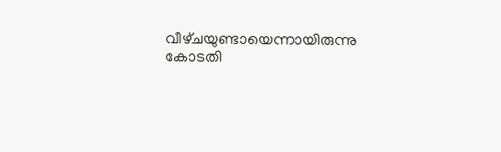വീഴ്‌ചയുണ്ടായെന്നായിരുന്നു കോടതി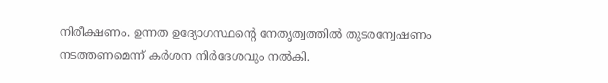നിരീക്ഷണം. ഉന്നത ഉദ്യോഗസ്ഥന്റെ നേതൃത്വത്തിൽ തുടരന്വേഷണം നടത്തണമെന്ന് കർശന നിർദേശവും നൽകി.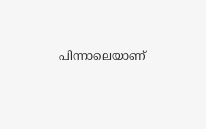പിന്നാലെയാണ്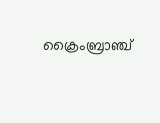ക്രൈംബ്രാഞ്ച്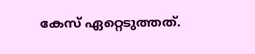കേസ് ഏറ്റെടുത്തത്.